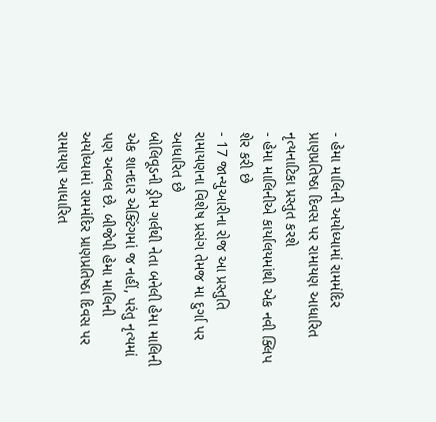- હેમા માલિની અયોધ્યામાં રામમંદિર પ્રાણપ્રતિષ્ઠા દિવસ પર રામાયણ આધારિત નૃત્યનાટિકા પ્રસ્તુત કરશે
- હેમા માલિનીએ કાર્યાલયમાંથી એક નવી ક્લિપ શેર કરી છે
- 17 જાન્યુઆરીના રોજ આ પ્રસ્તુતિ રામાયણના વિશેષ પ્રસંગ તેમજ મા દુર્ગા પર આધારિત છે
બોલિવૂડની ડ્રીમ ગર્લથી નેતા બનેલી હેમા માલિની એક શાનદાર એક્ટિંગમાં જ નહીં, પરંતુ નૃત્યમાં પણ અવ્વલ છે. બીજેપી હેમા માલિની અયોધ્યામાં રામમંદિર પ્રાણપ્રતિષ્ઠા દિવસ પર રામાયણ આધારિત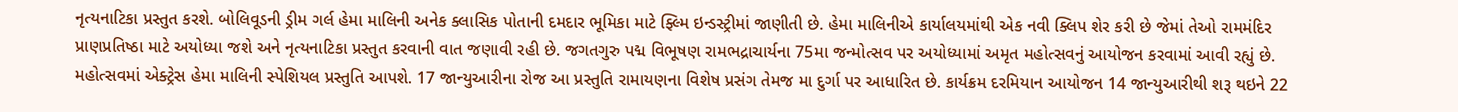નૃત્યનાટિકા પ્રસ્તુત કરશે. બોલિવૂડની ડ્રીમ ગર્લ હેમા માલિની અનેક ક્લાસિક પોતાની દમદાર ભૂમિકા માટે ફ્લ્મિ ઇન્ડસ્ટ્રીમાં જાણીતી છે. હેમા માલિનીએ કાર્યાલયમાંથી એક નવી ક્લિપ શેર કરી છે જેમાં તેઓ રામમંદિર પ્રાણપ્રતિષ્ઠા માટે અયોધ્યા જશે અને નૃત્યનાટિકા પ્રસ્તુત કરવાની વાત જણાવી રહી છે. જગતગુરુ પદ્મ વિભૂષણ રામભદ્રાચાર્યના 75મા જન્મોત્સવ પર અયોધ્યામાં અમૃત મહોત્સવનું આયોજન કરવામાં આવી રહ્યું છે. મહોત્સવમાં એક્ટ્રેસ હેમા માલિની સ્પેશિયલ પ્રસ્તુતિ આપશે. 17 જાન્યુઆરીના રોજ આ પ્રસ્તુતિ રામાયણના વિશેષ પ્રસંગ તેમજ મા દુર્ગા પર આધારિત છે. કાર્યક્રમ દરમિયાન આયોજન 14 જાન્યુઆરીથી શરૂ થઇને 22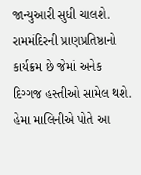જાન્યુઆરી સુધી ચાલશે. રામમંદિરની પ્રાણપ્રતિષ્ઠાનો કાર્યક્રમ છે જેમાં અનેક દિગ્ગજ હસ્તીઓ સામેલ થશે. હેમા માલિનીએ પોતે આ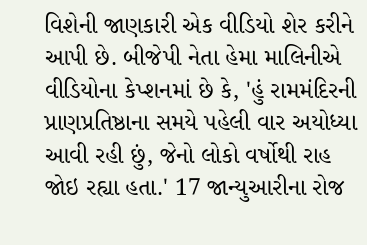વિશેની જાણકારી એક વીડિયો શેર કરીને આપી છે. બીજેપી નેતા હેમા માલિનીએ વીડિયોના કેપ્શનમાં છે કે, 'હું રામમંદિરની પ્રાણપ્રતિષ્ઠાના સમયે પહેલી વાર અયોધ્યા આવી રહી છું, જેનો લોકો વર્ષોથી રાહ જોઇ રહ્યા હતા.' 17 જાન્યુઆરીના રોજ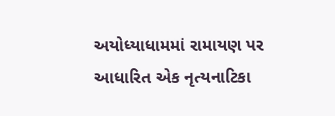અયોધ્યાધામમાં રામાયણ પર આધારિત એક નૃત્યનાટિકા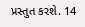પ્રસ્તુત કરશે. 14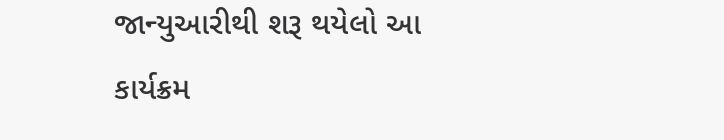જાન્યુઆરીથી શરૂ થયેલો આ કાર્યક્રમ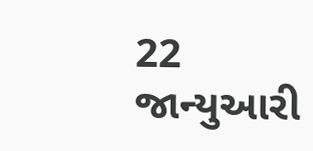22 જાન્યુઆરી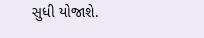સુધી યોજાશે.